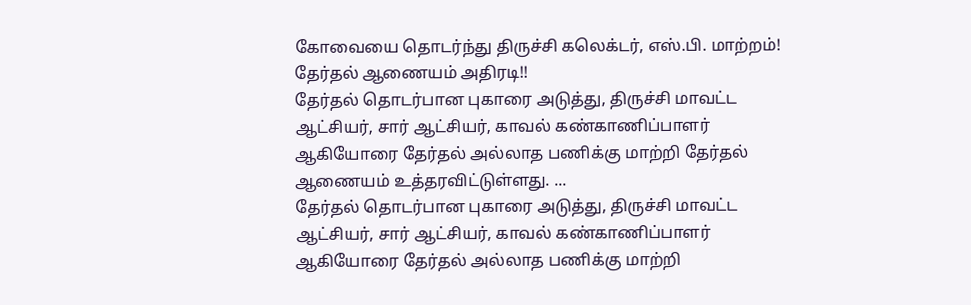கோவையை தொடர்ந்து திருச்சி கலெக்டர், எஸ்.பி. மாற்றம்! தேர்தல் ஆணையம் அதிரடி!!
தேர்தல் தொடர்பான புகாரை அடுத்து, திருச்சி மாவட்ட ஆட்சியர், சார் ஆட்சியர், காவல் கண்காணிப்பாளர் ஆகியோரை தேர்தல் அல்லாத பணிக்கு மாற்றி தேர்தல் ஆணையம் உத்தரவிட்டுள்ளது. ...
தேர்தல் தொடர்பான புகாரை அடுத்து, திருச்சி மாவட்ட ஆட்சியர், சார் ஆட்சியர், காவல் கண்காணிப்பாளர் ஆகியோரை தேர்தல் அல்லாத பணிக்கு மாற்றி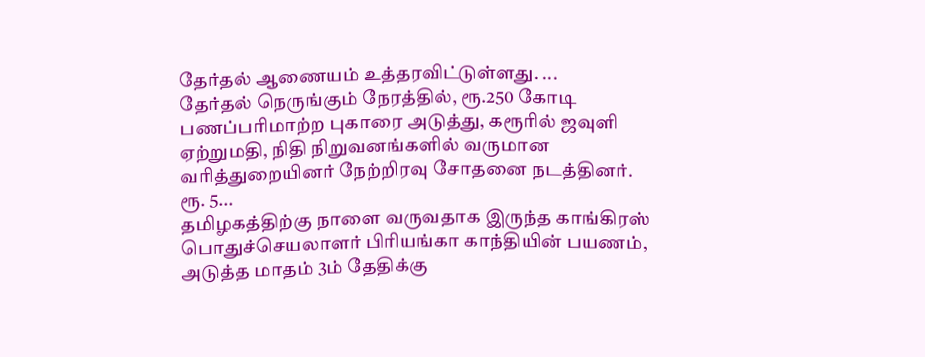தேர்தல் ஆணையம் உத்தரவிட்டுள்ளது. ...
தேர்தல் நெருங்கும் நேரத்தில், ரூ.250 கோடி பணப்பரிமாற்ற புகாரை அடுத்து, கரூரில் ஜவுளி ஏற்றுமதி, நிதி நிறுவனங்களில் வருமான வரித்துறையினர் நேற்றிரவு சோதனை நடத்தினர். ரூ. 5...
தமிழகத்திற்கு நாளை வருவதாக இருந்த காங்கிரஸ் பொதுச்செயலாளர் பிரியங்கா காந்தியின் பயணம், அடுத்த மாதம் 3ம் தேதிக்கு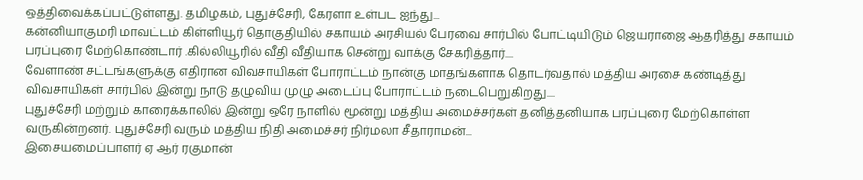ஒத்திவைக்கப்பட்டுள்ளது. தமிழகம், புதுச்சேரி, கேரளா உள்பட ஐந்து...
கன்னியாகுமரி மாவட்டம் கிள்ளியூர் தொகுதியில் சகாயம் அரசியல் பேரவை சார்பில் போட்டியிடும் ஜெயராஜை ஆதரித்து சகாயம் பரப்புரை மேற்கொண்டார் .கில்லியூரில் வீதி வீதியாக சென்று வாக்கு சேகரித்தார்....
வேளாண் சட்டங்களுக்கு எதிரான விவசாயிகள் போராட்டம் நான்கு மாதங்களாக தொடர்வதால் மத்திய அரசை கண்டித்து விவசாயிகள் சார்பில் இன்று நாடு தழுவிய முழு அடைப்பு போராட்டம் நடைபெறுகிறது....
புதுச்சேரி மற்றும் காரைக்காலில் இன்று ஒரே நாளில் மூன்று மத்திய அமைச்சர்கள் தனித்தனியாக பரப்புரை மேற்கொள்ள வருகின்றனர். புதுச்சேரி வரும் மத்திய நிதி அமைச்சர் நிர்மலா சீதாராமன்...
இசையமைப்பாளர் ஏ ஆர் ரகுமான்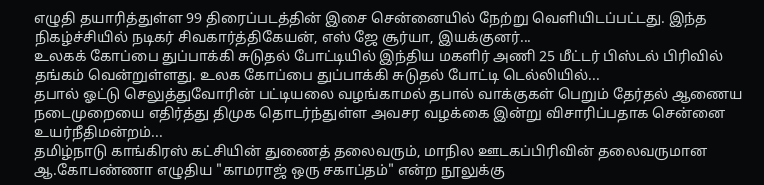எழுதி தயாரித்துள்ள 99 திரைப்படத்தின் இசை சென்னையில் நேற்று வெளியிடப்பட்டது. இந்த நிகழ்ச்சியில் நடிகர் சிவகார்த்திகேயன், எஸ் ஜே சூர்யா, இயக்குனர்...
உலகக் கோப்பை துப்பாக்கி சுடுதல் போட்டியில் இந்திய மகளிர் அணி 25 மீட்டர் பிஸ்டல் பிரிவில் தங்கம் வென்றுள்ளது. உலக கோப்பை துப்பாக்கி சுடுதல் போட்டி டெல்லியில்...
தபால் ஓட்டு செலுத்துவோரின் பட்டியலை வழங்காமல் தபால் வாக்குகள் பெறும் தேர்தல் ஆணைய நடைமுறையை எதிர்த்து திமுக தொடர்ந்துள்ள அவசர வழக்கை இன்று விசாரிப்பதாக சென்னை உயர்நீதிமன்றம்...
தமிழ்நாடு காங்கிரஸ் கட்சியின் துணைத் தலைவரும், மாநில ஊடகப்பிரிவின் தலைவருமான ஆ.கோபண்ணா எழுதிய "காமராஜ் ஒரு சகாப்தம்" என்ற நூலுக்கு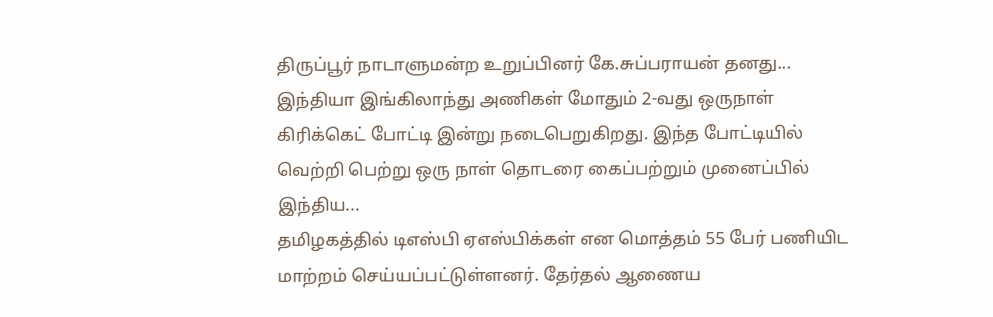திருப்பூர் நாடாளுமன்ற உறுப்பினர் கே.சுப்பராயன் தனது...
இந்தியா இங்கிலாந்து அணிகள் மோதும் 2-வது ஒருநாள் கிரிக்கெட் போட்டி இன்று நடைபெறுகிறது. இந்த போட்டியில் வெற்றி பெற்று ஒரு நாள் தொடரை கைப்பற்றும் முனைப்பில் இந்திய...
தமிழகத்தில் டிஎஸ்பி ஏஎஸ்பிக்கள் என மொத்தம் 55 பேர் பணியிட மாற்றம் செய்யப்பட்டுள்ளனர். தேர்தல் ஆணைய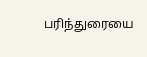பரிந்துரையை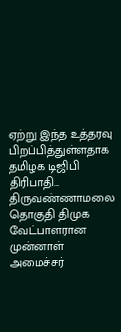ஏற்று இந்த உத்தரவு பிறப்பித்துள்ளதாக தமிழக டிஜிபி திரிபாதி...
திருவண்ணாமலை தொகுதி திமுக வேட்பாளரான முன்னாள் அமைச்சர்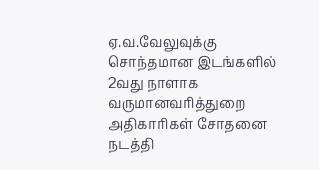ஏ.வ.வேலுவுக்கு சொந்தமான இடங்களில் 2வது நாளாக வருமானவரித்துறை அதிகாரிகள் சோதனை நடத்தி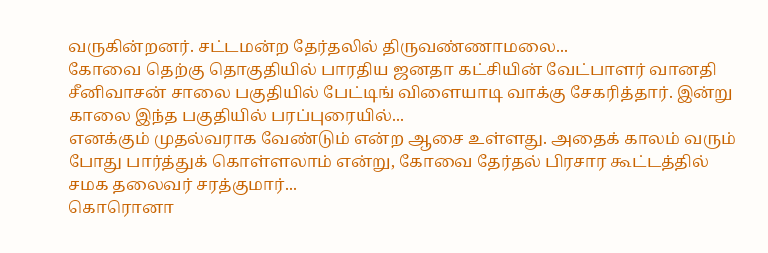வருகின்றனர். சட்டமன்ற தேர்தலில் திருவண்ணாமலை...
கோவை தெற்கு தொகுதியில் பாரதிய ஜனதா கட்சியின் வேட்பாளர் வானதி சீனிவாசன் சாலை பகுதியில் பேட்டிங் விளையாடி வாக்கு சேகரித்தார். இன்று காலை இந்த பகுதியில் பரப்புரையில்...
எனக்கும் முதல்வராக வேண்டும் என்ற ஆசை உள்ளது. அதைக் காலம் வரும் போது பார்த்துக் கொள்ளலாம் என்று, கோவை தேர்தல் பிரசார கூட்டத்தில் சமக தலைவர் சரத்குமார்...
கொரொனா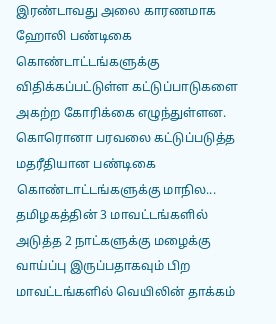இரண்டாவது அலை காரணமாக ஹோலி பண்டிகை கொண்டாட்டங்களுக்கு விதிக்கப்பட்டுள்ள கட்டுப்பாடுகளை அகற்ற கோரிக்கை எழுந்துள்ளன. கொரொனா பரவலை கட்டுப்படுத்த மதரீதியான பண்டிகை கொண்டாட்டங்களுக்கு மாநில...
தமிழகத்தின் 3 மாவட்டங்களில் அடுத்த 2 நாட்களுக்கு மழைக்கு வாய்ப்பு இருப்பதாகவும் பிற மாவட்டங்களில் வெயிலின் தாக்கம்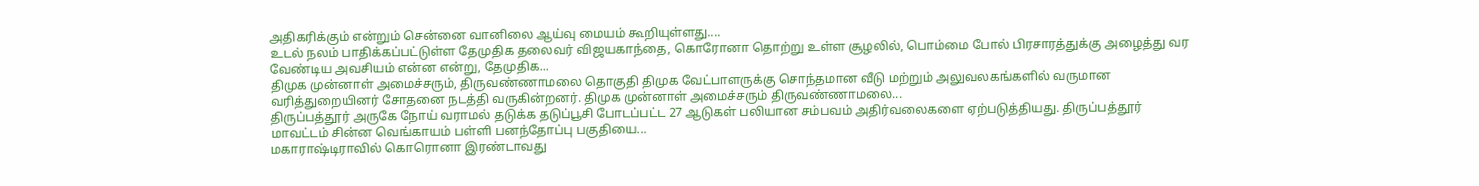அதிகரிக்கும் என்றும் சென்னை வானிலை ஆய்வு மையம் கூறியுள்ளது....
உடல் நலம் பாதிக்கப்பட்டுள்ள தேமுதிக தலைவர் விஜயகாந்தை, கொரோனா தொற்று உள்ள சூழலில், பொம்மை போல் பிரசாரத்துக்கு அழைத்து வர வேண்டிய அவசியம் என்ன என்று, தேமுதிக...
திமுக முன்னாள் அமைச்சரும், திருவண்ணாமலை தொகுதி திமுக வேட்பாளருக்கு சொந்தமான வீடு மற்றும் அலுவலகங்களில் வருமான வரித்துறையினர் சோதனை நடத்தி வருகின்றனர். திமுக முன்னாள் அமைச்சரும் திருவண்ணாமலை...
திருப்பத்தூர் அருகே நோய் வராமல் தடுக்க தடுப்பூசி போடப்பட்ட 27 ஆடுகள் பலியான சம்பவம் அதிர்வலைகளை ஏற்படுத்தியது. திருப்பத்தூர் மாவட்டம் சின்ன வெங்காயம் பள்ளி பனந்தோப்பு பகுதியை...
மகாராஷ்டிராவில் கொரொனா இரண்டாவது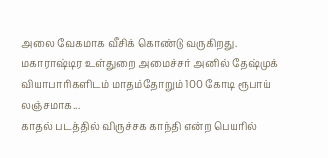அலை வேகமாக வீசிக் கொண்டு வருகிறது. மகாராஷ்டிர உள்துறை அமைச்சர் அனில் தேஷ்முக் வியாபாரிகளிடம் மாதம்தோறும் 100 கோடி ரூபாய் லஞ்சமாக...
காதல் படத்தில் விருச்சக காந்தி என்ற பெயரில்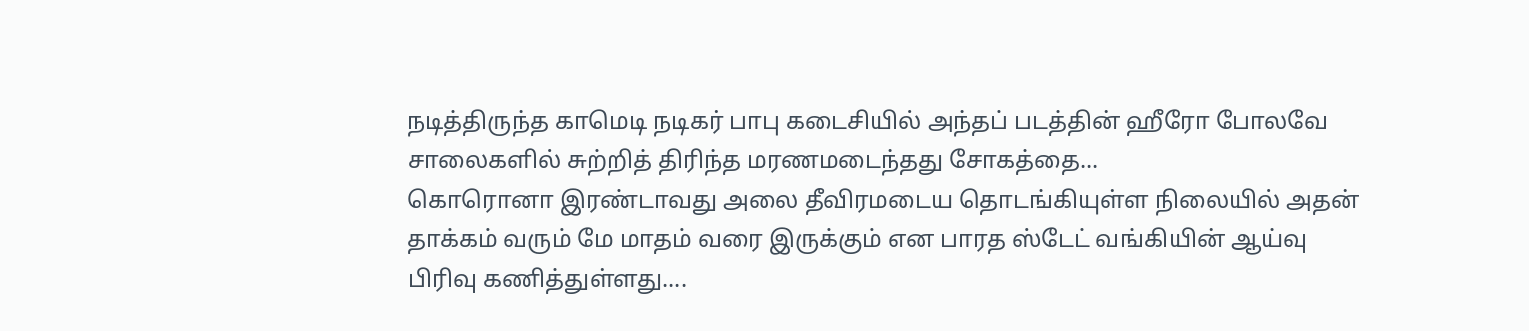நடித்திருந்த காமெடி நடிகர் பாபு கடைசியில் அந்தப் படத்தின் ஹீரோ போலவே சாலைகளில் சுற்றித் திரிந்த மரணமடைந்தது சோகத்தை...
கொரொனா இரண்டாவது அலை தீவிரமடைய தொடங்கியுள்ள நிலையில் அதன் தாக்கம் வரும் மே மாதம் வரை இருக்கும் என பாரத ஸ்டேட் வங்கியின் ஆய்வு பிரிவு கணித்துள்ளது....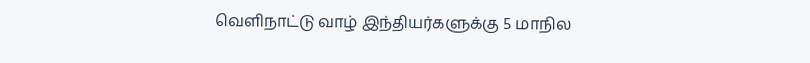வெளிநாட்டு வாழ் இந்தியர்களுக்கு 5 மாநில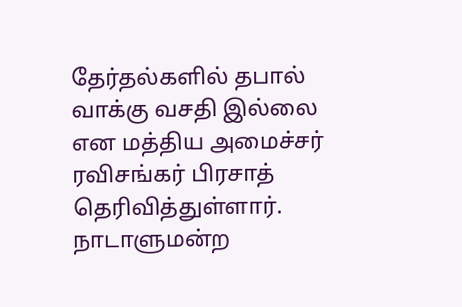தேர்தல்களில் தபால் வாக்கு வசதி இல்லை என மத்திய அமைச்சர் ரவிசங்கர் பிரசாத் தெரிவித்துள்ளார். நாடாளுமன்ற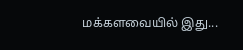மக்களவையில் இது...